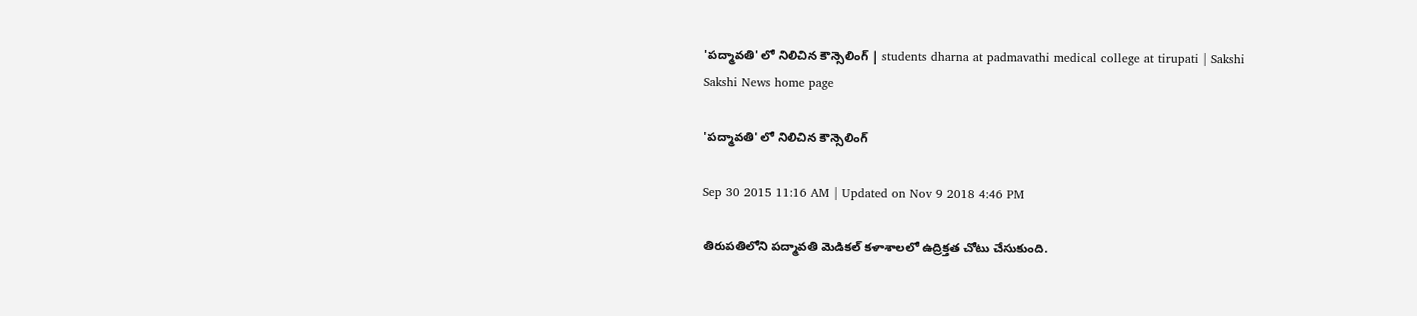'పద్మావతి' లో నిలిచిన కౌన్సెలింగ్ | students dharna at padmavathi medical college at tirupati | Sakshi
Sakshi News home page

'పద్మావతి' లో నిలిచిన కౌన్సెలింగ్

Sep 30 2015 11:16 AM | Updated on Nov 9 2018 4:46 PM

తిరుపతిలోని పద్మావతి మెడికల్ కళాశాలలో ఉద్రిక్తత చోటు చేసుకుంది.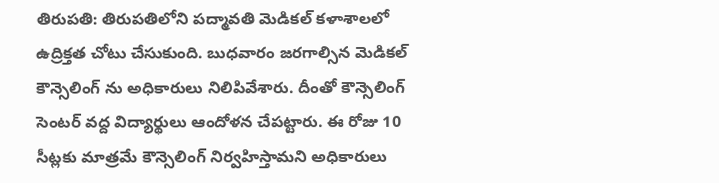తిరుపతి: తిరుపతిలోని పద్మావతి మెడికల్ కళాశాలలో ఉద్రిక్తత చోటు చేసుకుంది. బుధవారం జరగాల్సిన మెడికల్ కౌన్సెలింగ్ ను అధికారులు నిలిపివేశారు. దీంతో కౌన్సెలింగ్ సెంటర్ వద్ద విద్యార్థులు ఆందోళన చేపట్టారు. ఈ రోజు 10 సీట్లకు మాత్రమే కౌన్సెలింగ్ నిర్వహిస్తామని అధికారులు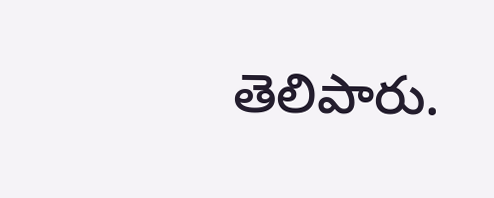తెలిపారు.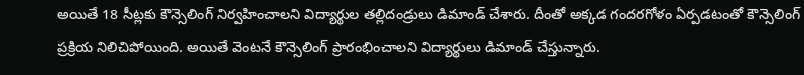అయితే 18 సీట్లకు కౌన్సెలింగ్ నిర్వహించాలని విద్యార్థుల తల్లిదండ్రులు డిమాండ్ చేశారు. దీంతో అక్కడ గందరగోళం ఏర్పడటంతో కౌన్సెలింగ్ ప్రక్రియ నిలిచిపోయింది. అయితే వెంటనే కౌన్సెలింగ్ ప్రారంభించాలని విద్యార్థులు డిమాండ్ చేస్తున్నారు.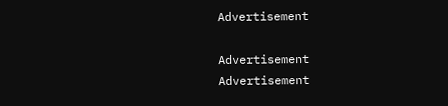Advertisement

Advertisement
Advertisement